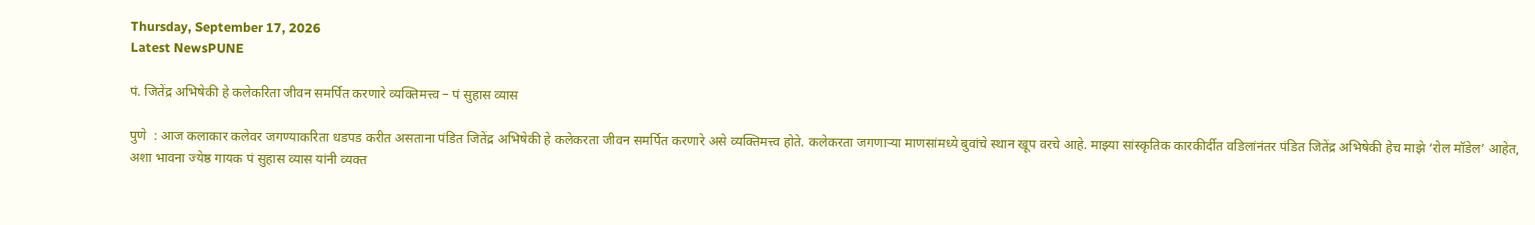Thursday, September 17, 2026
Latest NewsPUNE

पं. जितेंद्र अभिषेकी हे कलेकरिता जीवन समर्पित करणारे व्यक्तिमत्त्व – पं सुहास व्यास

पुणे  : आज कलाकार कलेवर जगण्याकरिता धडपड करीत असताना पंडित जितेंद्र अभिषेकी हे कलेकरता जीवन समर्पित करणारे असे व्यक्तिमत्त्व होते. कलेकरता जगणाऱ्या माणसांमध्ये बुवांचे स्थान खूप वरचे आहे. माझ्या सांस्कृतिक कारकीर्दीत वडिलांनंतर पंडित जितेंद्र अभिषेकी हेच माझे ‘रोल मॉडेल’ आहेत, अशा भावना ज्येष्ठ गायक पं सुहास व्यास यांनी व्यक्त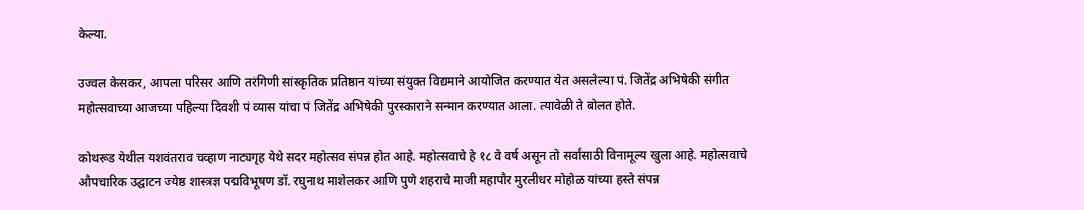केल्या.

उज्वल केसकर, आपला परिसर आणि तरंगिणी सांस्कृतिक प्रतिष्ठान यांच्या संयुक्त विद्यमाने आयोजित करण्यात येत असलेल्या पं. जितेंद्र अभिषेकी संगीत महोत्सवाच्या आजच्या पहिल्या दिवशी पं व्यास यांचा पं जितेंद्र अभिषेकी पुरस्काराने सन्मान करण्यात आला. त्यावेळी ते बोलत होते.

कोथरूड येथील यशवंतराव चव्हाण नाट्यगृह येथे सदर महोत्सव संपन्न होत आहे. महोत्सवाचे हे १८ वे वर्ष असून तो सर्वांसाठी विनामूल्य खुला आहे. महोत्सवाचे औपचारिक उद्घाटन ज्येष्ठ शास्त्रज्ञ पद्मविभूषण डॉ. रघुनाथ माशेलकर आणि पुणे शहराचे माजी महापौर मुरलीधर मोहोळ यांच्या हस्ते संपन्न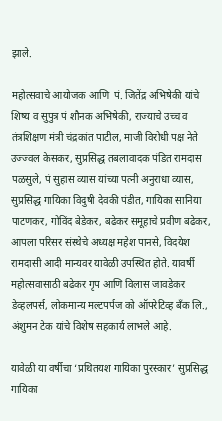झाले.

महोत्सवाचे आयोजक आणि  पं. जितेंद्र अभिषेकी यांचे शिष्य व सुपुत्र पं शौनक अभिषेकी, राज्याचे उच्च व तंत्रशिक्षण मंत्री चंद्रकांत पाटील, माजी विरोधी पक्ष नेते उज्ज्वल केसकर, सुप्रसिद्ध तबलावादक पंडित रामदास पळसुले, पं सुहास व्यास यांच्या पत्नी अनुराधा व्यास, सुप्रसिद्ध गायिका विदुषी देवकी पंडीत, गायिका सानिया पाटणकर, गोविंद बेडेकर, बढेकर समूहाचे प्रवीण बढेकर, आपला परिसर संस्थेचे अध्यक्ष महेश पानसे, विदयेश रामदासी आदी मान्यवर यावेळी उपस्थित होते. यावर्षी महोत्सवासाठी बढेकर गृप आणि विलास जावडेकर डेव्हलपर्स, लोकमान्य मल्टपर्पज को ऑपरेटिव्ह बँक लि., अंशुमन टेक यांचे विशेष सहकार्य लाभले आहे.

यावेळी या वर्षीचा ‘प्रथितयश गायिका पुरस्कार’ सुप्रसिद्ध गायिका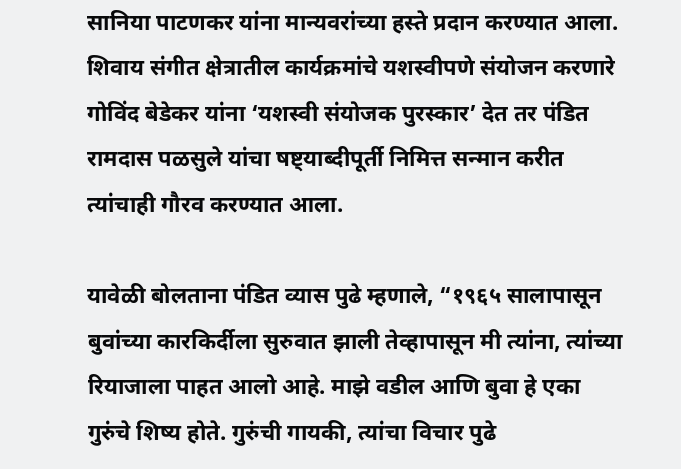सानिया पाटणकर यांना मान्यवरांच्या हस्ते प्रदान करण्यात आला. शिवाय संगीत क्षेत्रातील कार्यक्रमांचे यशस्वीपणे संयोजन करणारे गोविंद बेडेकर यांना ‘यशस्वी संयोजक पुरस्कार’ देत तर पंडित रामदास पळसुले यांचा षष्ट्याब्दीपूर्ती निमित्त सन्मान करीत त्यांचाही गौरव करण्यात आला.

यावेळी बोलताना पंडित व्यास पुढे म्हणाले, “१९६५ सालापासून बुवांच्या कारकिर्दीला सुरुवात झाली तेव्हापासून मी त्यांना, त्यांच्या रियाजाला पाहत आलो आहे. माझे वडील आणि बुवा हे एका गुरुंचे शिष्य होते. गुरुंची गायकी, त्यांचा विचार पुढे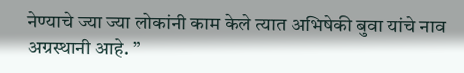नेण्याचे ज्या ज्या लोकांनी काम केले त्यात अभिषेकी बुवा यांचे नाव अग्रस्थानी आहे. ”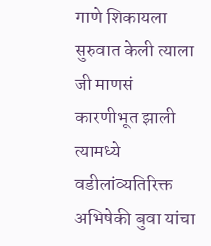गाणे शिकायला सुरुवात केली त्याला जी माणसं कारणीभूत झाली त्यामध्ये वडीलांव्यतिरिक्त अभिषेकी बुवा यांचा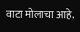वाटा मोलाचा आहे.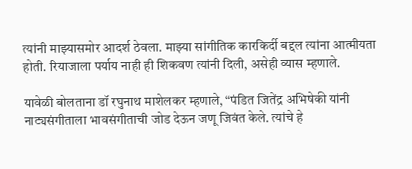त्यांनी माझ्यासमोर आदर्श ठेवला. माझ्या सांगीतिक कारकिर्दी बद्दल त्यांना आत्मीयता होती. रियाजाला पर्याय नाही ही शिकवण त्यांनी दिली, असेही व्यास म्हणाले.

यावेळी बोलताना डॉ रघुनाथ माशेलकर म्हणाले, “पंडित जितेंद्र अभिषेकी यांनी नाट्यसंगीताला भावसंगीताची जोड देऊन जणू जिवंत केले. त्यांचे हे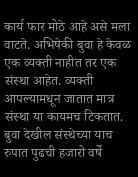कार्य फार मोठे आहे असे मला वाटते. अभिषेकी बुवा हे केवळ एक व्यक्ती नाहीत तर एक संस्था आहेत. व्यक्ती आपल्यामधून जातात मात्र संस्था या कायमच टिकतात. बुवा देखील संस्थेच्या याच रुपात पुढची हजारो वर्षे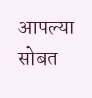आपल्या सोबत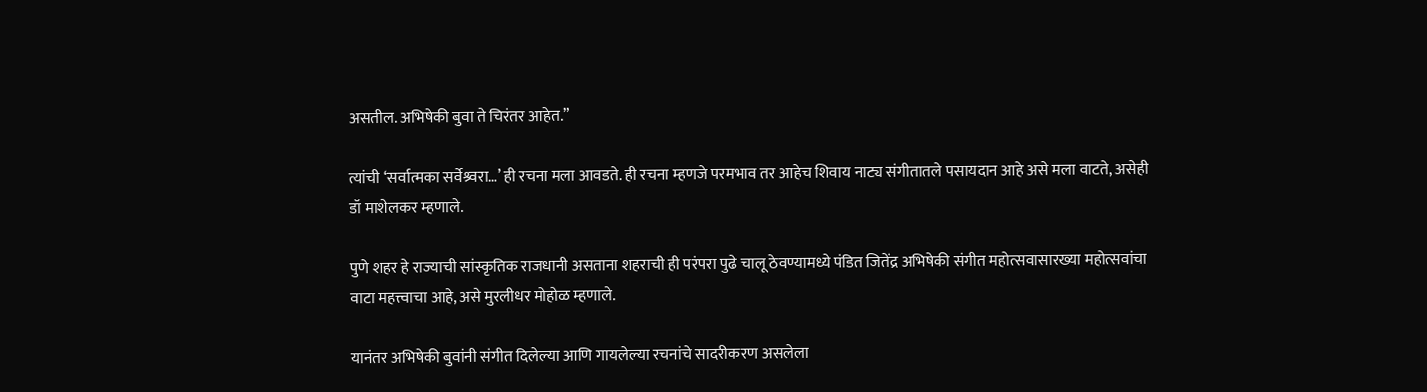असतील. अभिषेकी बुवा ते चिरंतर आहेत.”

त्यांची ‘सर्वात्मका सर्वेश्र्वरा…’ ही रचना मला आवडते. ही रचना म्हणजे परमभाव तर आहेच शिवाय नाट्य संगीतातले पसायदान आहे असे मला वाटते, असेही डॉ माशेलकर म्हणाले.

पुणे शहर हे राज्याची सांस्कृतिक राजधानी असताना शहराची ही परंपरा पुढे चालू ठेवण्यामध्ये पंडित जितेंद्र अभिषेकी संगीत महोत्सवासारख्या महोत्सवांचा वाटा महत्त्वाचा आहे, असे मुरलीधर मोहोळ म्हणाले.

यानंतर अभिषेकी बुवांनी संगीत दिलेल्या आणि गायलेल्या रचनांचे सादरीकरण असलेला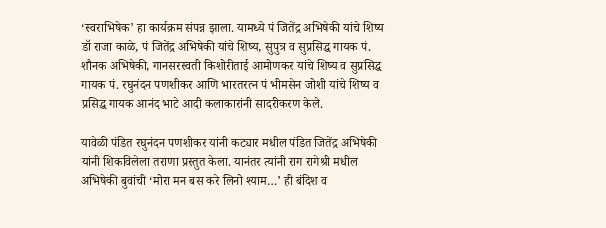‘स्वराभिषेक’ हा कार्यक्रम संपन्न झाला. यामध्ये पं जितेंद्र अभिषेकी यांचे शिष्य डॉ राजा काळे, पं जितेंद्र अभिषेकी यांचे शिष्य, सुपुत्र व सुप्रसिद्ध गायक पं. शौनक अभिषेकी, गानसरस्वती किशोरीताई आमोणकर यांचे शिष्य व सुप्रसिद्ध गायक पं. रघुनंदन पणशीकर आणि भारतरत्न पं भीमसेन जोशी यांचे शिष्य व प्रसिद्ध गायक आनंद भाटे आदी कलाकारांनी सादरीकरण केले.

यावेळी पंडित रघुनंदन पणशीकर यांनी कट्यार मधील पंडित जितेंद्र अभिषेकी यांनी शिकविलेला तराणा प्रस्तुत केला. यानंतर त्यांनी राग रागेश्री मधील अभिषेकी बुवांची ‘मोरा मन बस करे लिनो श्याम…’ ही बंदिश व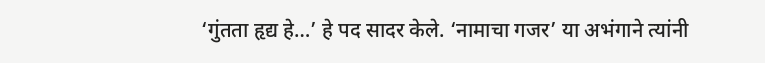‘गुंतता हृद्य हे…’ हे पद सादर केले. ‘नामाचा गजर’ या अभंगाने त्यांनी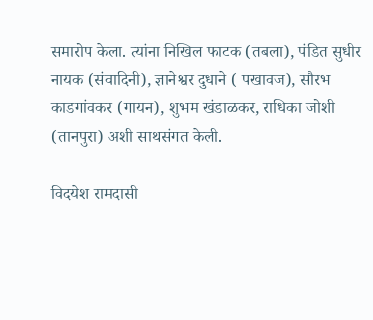समारोप केला. त्यांना निखिल फाटक (तबला), पंडित सुधीर नायक (संवादिनी), ज्ञानेश्वर दुधाने ( पखावज), सौरभ काडगांवकर (गायन), शुभम खंडाळकर, राधिका जोशी (तानपुरा) अशी साथसंगत केली.

विदयेश रामदासी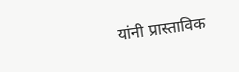यांनी प्रास्ताविक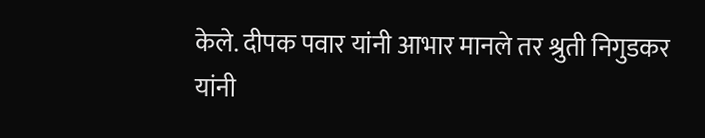केले. दीपक पवार यांनी आभार मानले तर श्रुती निगुडकर यांनी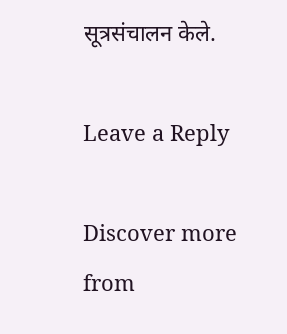सूत्रसंचालन केले.

Leave a Reply

Discover more from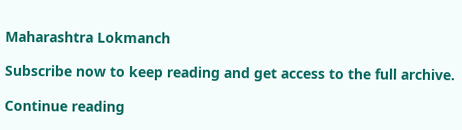Maharashtra Lokmanch

Subscribe now to keep reading and get access to the full archive.

Continue reading